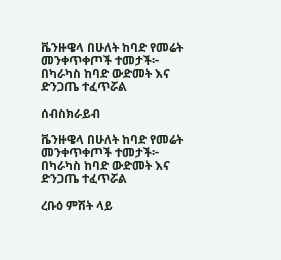ቬንዙዌላ በሁለት ከባድ የመሬት መንቀጥቀጦች ተመታች፦ በካራካስ ከባድ ውድመት እና ድንጋጤ ተፈጥሯል

ሰብስክራይብ

ቬንዙዌላ በሁለት ከባድ የመሬት መንቀጥቀጦች ተመታች፦ በካራካስ ከባድ ውድመት እና ድንጋጤ ተፈጥሯል

ረቡዕ ምሽት ላይ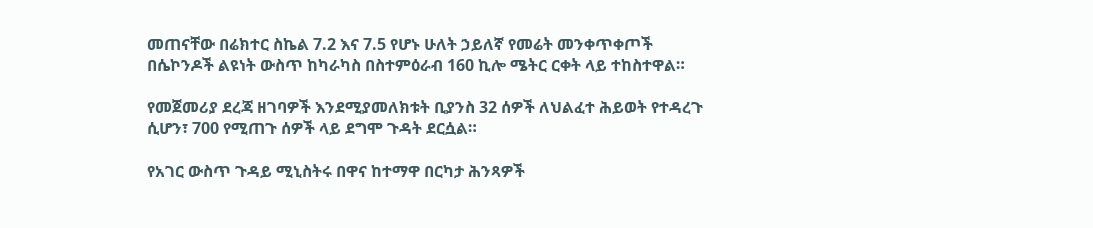መጠናቸው በሬክተር ስኬል 7.2 እና 7.5 የሆኑ ሁለት ኃይለኛ የመሬት መንቀጥቀጦች በሴኮንዶች ልዩነት ውስጥ ከካራካስ በስተምዕራብ 160 ኪሎ ሜትር ርቀት ላይ ተከስተዋል።

የመጀመሪያ ደረጃ ዘገባዎች እንደሚያመለክቱት ቢያንስ 32 ሰዎች ለህልፈተ ሕይወት የተዳረጉ ሲሆን፣ 700 የሚጠጉ ሰዎች ላይ ደግሞ ጉዳት ደርሷል።

የአገር ውስጥ ጉዳይ ሚኒስትሩ በዋና ከተማዋ በርካታ ሕንጻዎች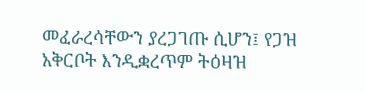መፈራረሳቸውን ያረጋገጡ ሲሆን፤ የጋዝ አቅርቦት እንዲቋረጥም ትዕዛዝ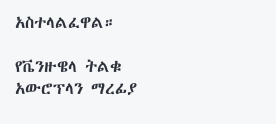አስተላልፈዋል።

የቬንዙዌላ ትልቁ አውሮፕላን ማረፊያ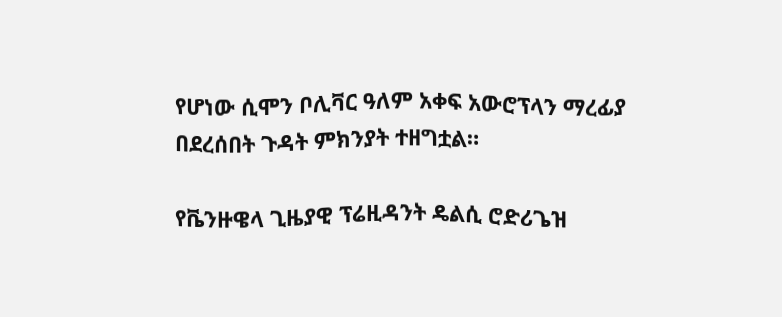የሆነው ሲሞን ቦሊቫር ዓለም አቀፍ አውሮፕላን ማረፊያ በደረሰበት ጉዳት ምክንያት ተዘግቷል።

የቬንዙዌላ ጊዜያዊ ፕሬዚዳንት ዴልሲ ሮድሪጌዝ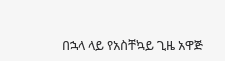በኋላ ላይ የአስቸኳይ ጊዜ አዋጅ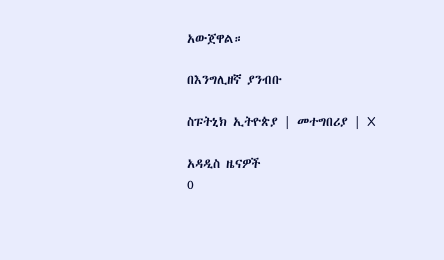አውጀዋል።

በእንግሊዘኛ ያንብቡ

ስፑትኒክ ኢትዮጵያ | መተግበሪያ | X

አዳዲስ ዜናዎች
0